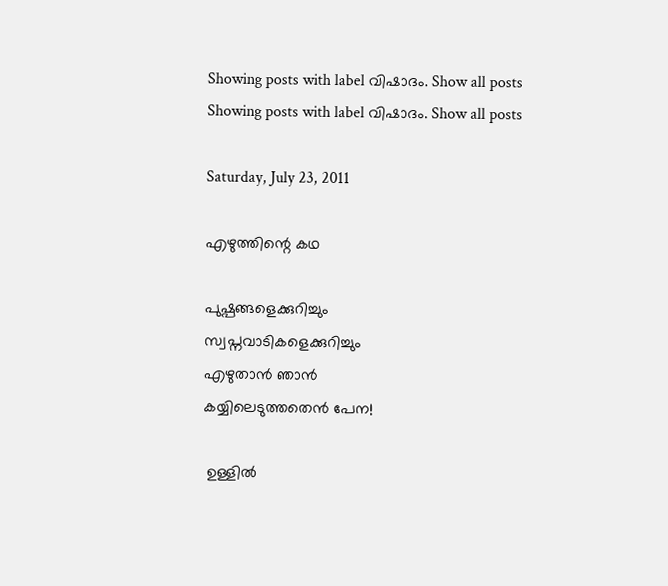Showing posts with label വിഷാദം. Show all posts
Showing posts with label വിഷാദം. Show all posts

Saturday, July 23, 2011

എഴുത്തിന്റെ കഥ

പുഷ്പങ്ങളെക്കുറിച്ചും
സ്വപ്നവാടികളെക്കുറിച്ചും
എഴുതാന്‍ ഞാന്‍
കയ്യിലെടുത്തതെന്‍ പേന!

 ഉള്ളില്‍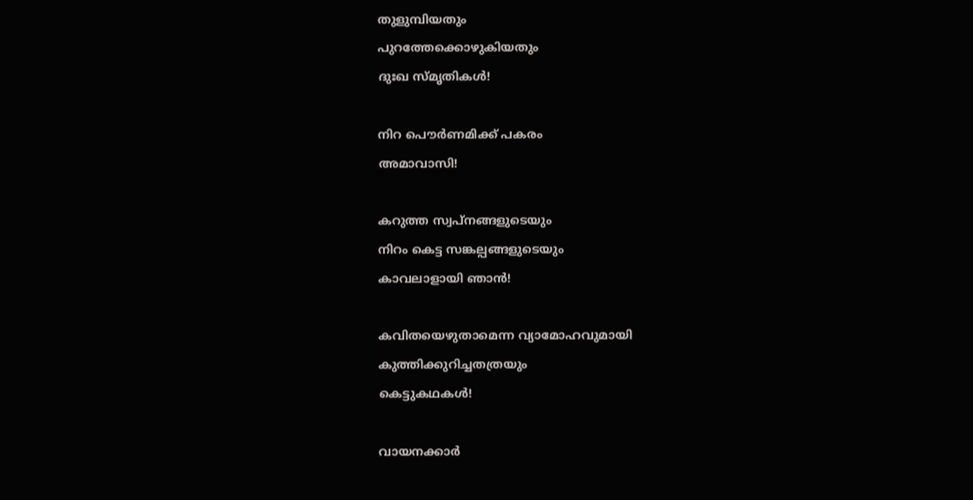തുളുമ്പിയതും
പുറത്തേക്കൊഴുകിയതും
ദുഃഖ സ്മൃതികള്‍!

നിറ പൌര്‍ണമിക്ക് പകരം
അമാവാസി!

കറുത്ത സ്വപ്നങ്ങളുടെയും
നിറം കെട്ട സങ്കല്പങ്ങളുടെയും
കാവലാളായി ഞാന്‍!

കവിതയെഴുതാമെന്ന വ്യാമോഹവുമായി
കുത്തിക്കുറിച്ചതത്രയും
കെട്ടുകഥകള്‍!

വായനക്കാര്‍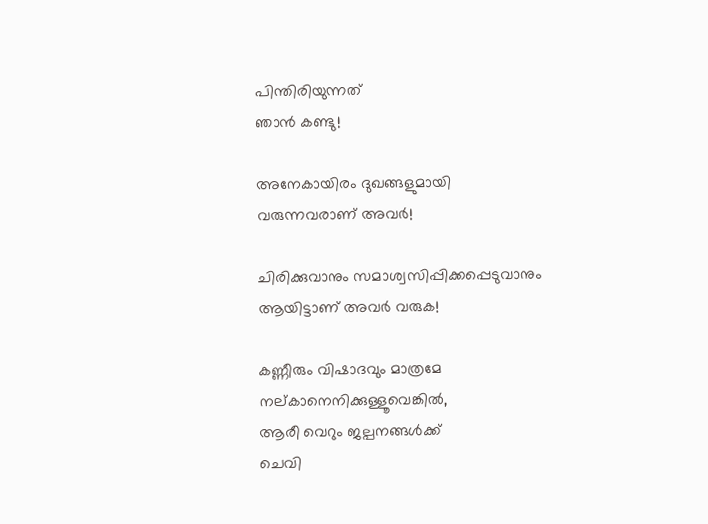പിന്തിരിയുന്നത്
ഞാന്‍ കണ്ടു!

അനേകായിരം ദുഖങ്ങളുമായി
വരുന്നവരാണ് അവര്‍!

ചിരിക്കുവാനും സമാശ്വസിപ്പിക്കപ്പെടുവാനും
ആയിട്ടാണ് അവര്‍ വരുക!

കണ്ണീരും വിഷാദവും മാത്രമേ
നല്കാനെനിക്കുള്ളൂവെങ്കില്‍,
ആരീ വെറും ജല്പനങ്ങള്‍ക്ക്
ചെവി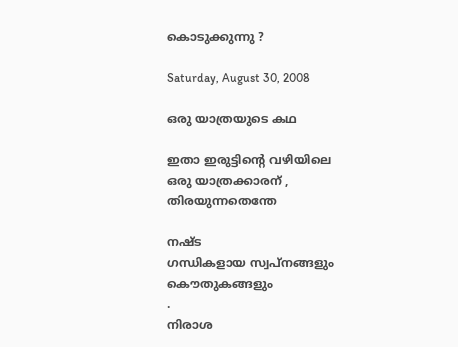കൊടുക്കുന്നു ?

Saturday, August 30, 2008

ഒരു യാത്രയുടെ കഥ

ഇതാ ഇരുട്ടിന്റെ വഴിയിലെ
ഒരു യാത്രക്കാരന് ,
തിരയുന്നതെന്തേ

നഷ്ട
ഗന്ധികളായ സ്വപ്നങ്ങളും
കൌതുകങ്ങളും
.
നിരാശ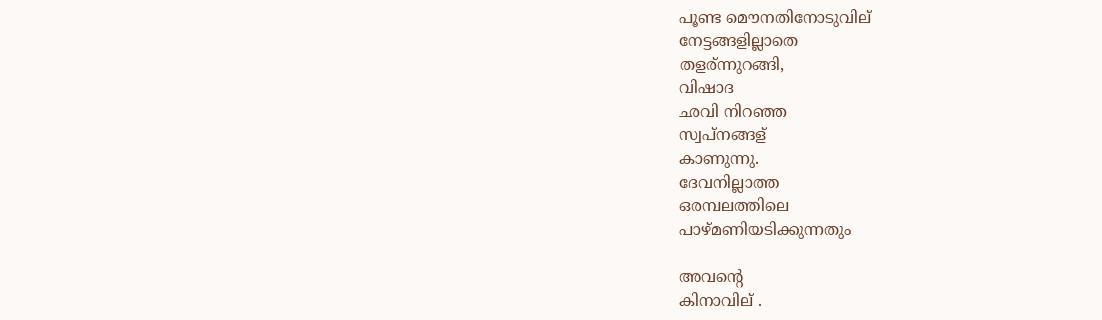പൂണ്ട മൌനതിനോടുവില്
നേട്ടങ്ങളില്ലാതെ
തളര്ന്നുറങ്ങി,
വിഷാദ
ഛവി നിറഞ്ഞ
സ്വപ്നങ്ങള്
കാണുന്നു.
ദേവനില്ലാത്ത
ഒരമ്പലത്തിലെ
പാഴ്മണിയടിക്കുന്നതും

അവന്റെ
കിനാവില് .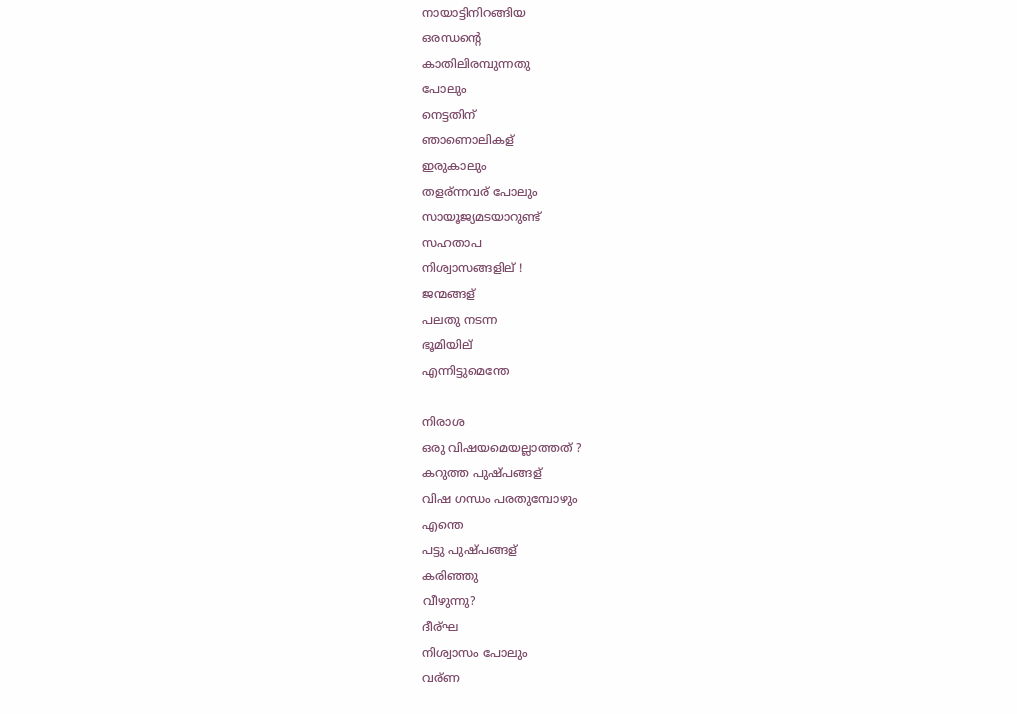നായാട്ടിനിറങ്ങിയ
ഒരന്ധന്റെ
കാതിലിരമ്പുന്നതു
പോലും
നെട്ടതിന്
ഞാണൊലികള്
ഇരുകാലും
തളര്ന്നവര് പോലും
സായൂജ്യമടയാറുണ്ട്
സഹതാപ
നിശ്വാസങ്ങളില് !
ജന്മങ്ങള്
പലതു നടന്ന
ഭൂമിയില്
എന്നിട്ടുമെന്തേ

നിരാശ
ഒരു വിഷയമെയല്ലാത്തത് ?
കറുത്ത പുഷ്പങ്ങള്
വിഷ ഗന്ധം പരതുമ്പോഴും
എന്തെ
പട്ടു പുഷ്പങ്ങള്
കരിഞ്ഞു
വീഴുന്നു?
ദീര്ഘ
നിശ്വാസം പോലും
വര്ണ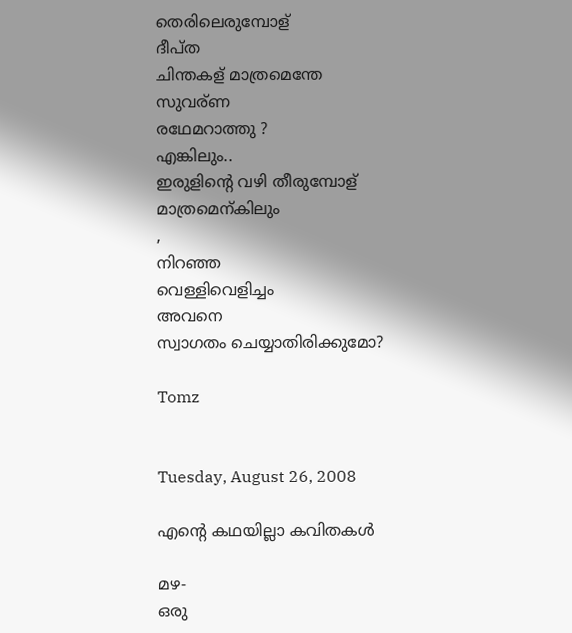തെരിലെരുമ്പോള്
ദീപ്ത
ചിന്തകള് മാത്രമെന്തേ
സുവര്ണ
രഥേമറാത്തു ?
എങ്കിലും..
ഇരുളിന്റെ വഴി തീരുമ്പോള്
മാത്രമെന്കിലും
,
നിറഞ്ഞ
വെള്ളിവെളിച്ചം
അവനെ
സ്വാഗതം ചെയ്യാതിരിക്കുമോ?

Tomz


Tuesday, August 26, 2008

എന്റെ കഥയില്ലാ കവിതകള്‍

മഴ-
ഒരു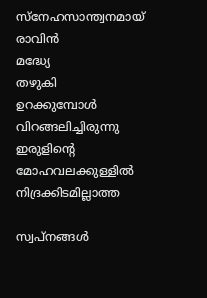സ്നേഹസാന്ത്വനമായ്
രാവിന്‍
മദ്ധ്യേ
തഴുകി
ഉറക്കുമ്പോള്‍
വിറങ്ങലിച്ചിരുന്നു
ഇരുളിന്റെ
മോഹവലക്കുള്ളില്‍
നിദ്രക്കിടമില്ലാത്ത

സ്വപ്‌നങ്ങള്‍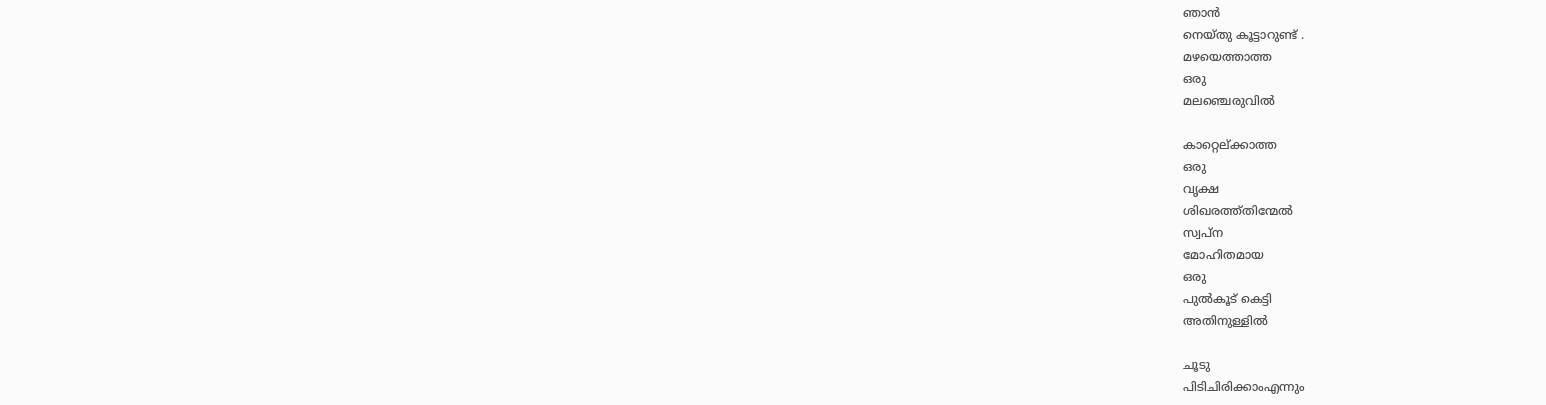ഞാന്‍
നെയ്തു കൂട്ടാറുണ്ട് .
മഴയെത്താത്ത
ഒരു
മലഞ്ചെരുവില്‍

കാറ്റെല്ക്കാത്ത
ഒരു
വൃക്ഷ
ശിഖരത്ത്തിന്മേല്‍
സ്വപ്ന
മോഹിതമായ
ഒരു
പുല്‍കൂട് കെട്ടി
അതിനുള്ളില്‍

ചൂടു
പിടിചിരിക്കാംഎന്നും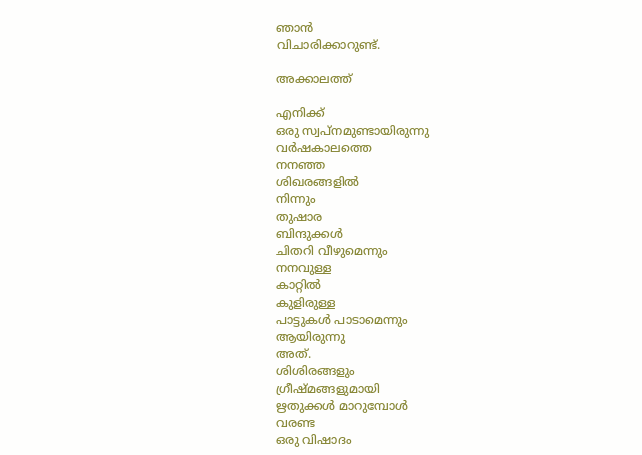ഞാന്‍
വിചാരിക്കാറുണ്ട്.

അക്കാലത്ത്

എനിക്ക്
ഒരു സ്വപ്നമുണ്ടായിരുന്നു
വര്‍ഷകാലത്തെ
നനഞ്ഞ
ശിഖരങ്ങളില്‍
നിന്നും
തുഷാര
ബിന്ദുക്കള്‍
ചിതറി വീഴുമെന്നും
നനവുള്ള
കാറ്റില്‍
കുളിരുള്ള
പാട്ടുകള്‍ പാടാമെന്നും
ആയിരുന്നു
അത്.
ശിശിരങ്ങളും
ഗ്രീഷ്മങ്ങളുമായി
ഋതുക്കള്‍ മാറുമ്പോള്‍
വരണ്ട
ഒരു വിഷാദം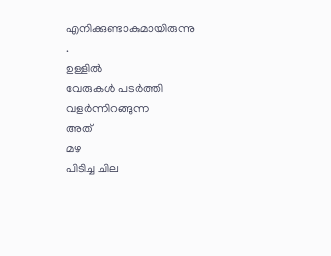എനിക്കുണ്ടാകുമായിരുന്നു
.
ഉള്ളില്‍
വേരുകള്‍ പടര്‍ത്തി
വളര്‍ന്നിറങ്ങുന്ന
അത്
മഴ
പിടിച്ച ചില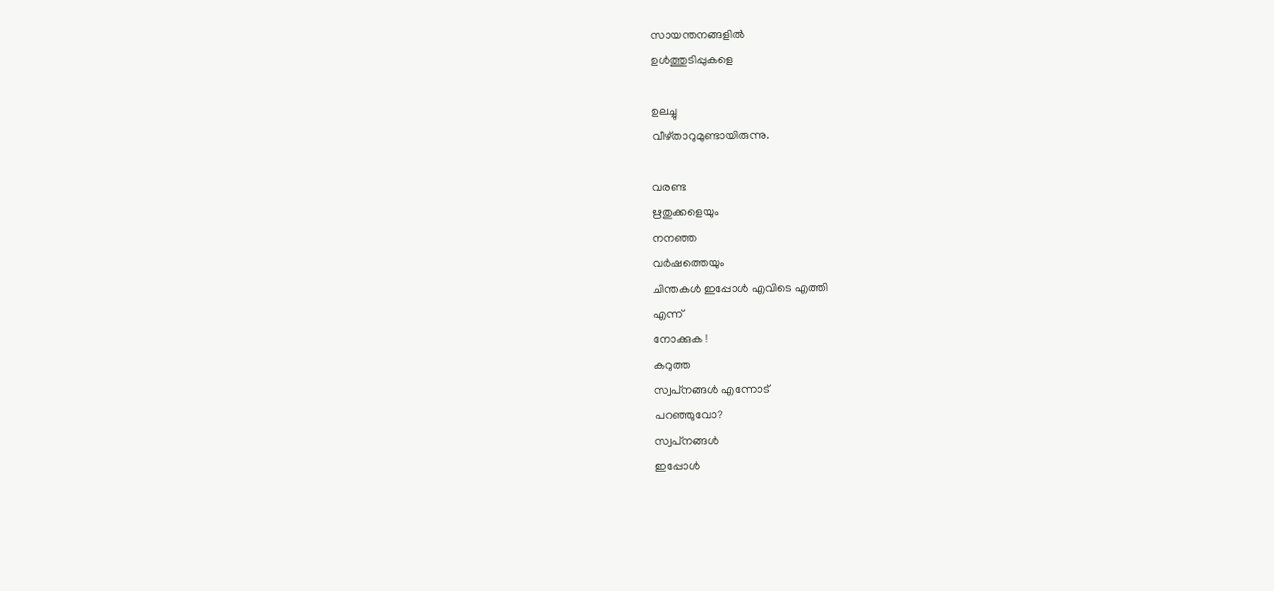സായന്തനങ്ങളില്‍
ഉള്‍ത്തുടിപ്പുകളെ

ഉലച്ചു
വീഴ്താറുമുണ്ടായിരുന്നു.

വരണ്ട
ഋതുക്കളെയും
നനഞ്ഞ
വര്‍ഷത്തെയും
ചിന്തകള്‍ ഇപ്പോള്‍ എവിടെ എത്തി
എന്ന്
നോക്കുക !
കറുത്ത
സ്വപ്‌നങ്ങള്‍ എന്നോട്
പറഞ്ഞുവോ?
സ്വപ്‌നങ്ങള്‍
ഇപ്പോള്‍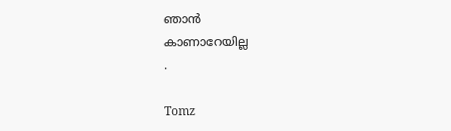ഞാന്‍
കാണാറേയില്ല
.

Tomz